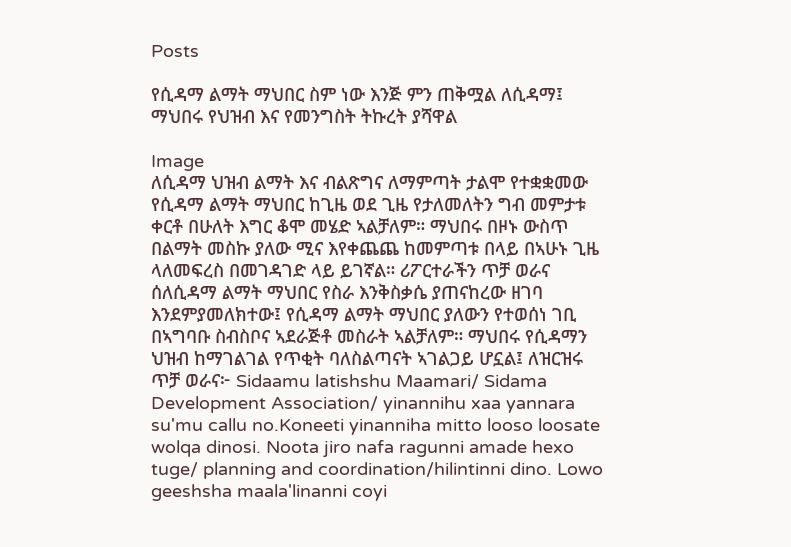Posts

የሲዳማ ልማት ማህበር ስም ነው እንጅ ምን ጠቅሟል ለሲዳማ፤ ማህበሩ የህዝብ እና የመንግስት ትኩረት ያሻዋል

Image
ለሲዳማ ህዝብ ልማት እና ብልጽግና ለማምጣት ታልሞ የተቋቋመው የሲዳማ ልማት ማህበር ከጊዜ ወደ ጊዜ የታለመለትን ግብ መምታቱ ቀርቶ በሁለት እግር ቆሞ መሄድ ኣልቻለም። ማህበሩ በዞኑ ውስጥ በልማት መስኩ ያለው ሚና እየቀጨጨ ከመምጣቱ በላይ በኣሁኑ ጊዜ ላለመፍረስ በመገዳገድ ላይ ይገኛል። ሪፖርተራችን ጥቻ ወራና ሰለሲዳማ ልማት ማህበር የስራ እንቅስቃሴ ያጠናከረው ዘገባ እንደምያመለክተው፤ የሲዳማ ልማት ማህበር ያለውን የተወሰነ ገቢ በኣግባቡ ስብስቦና ኣደራጅቶ መስራት ኣልቻለም። ማህበሩ የሲዳማን ህዝብ ከማገልገል የጥቂት ባለስልጣናት ኣገልጋይ ሆኗል፤ ለዝርዝሩ ጥቻ ወራና፦ Sidaamu latishshu Maamari/ Sidama Development Association/ yinannihu xaa yannara su'mu callu no.Koneeti yinanniha mitto looso loosate wolqa dinosi. Noota jiro nafa ragunni amade hexo tuge/ planning and coordination/hilintinni dino. Lowo geeshsha maala'linanni coyi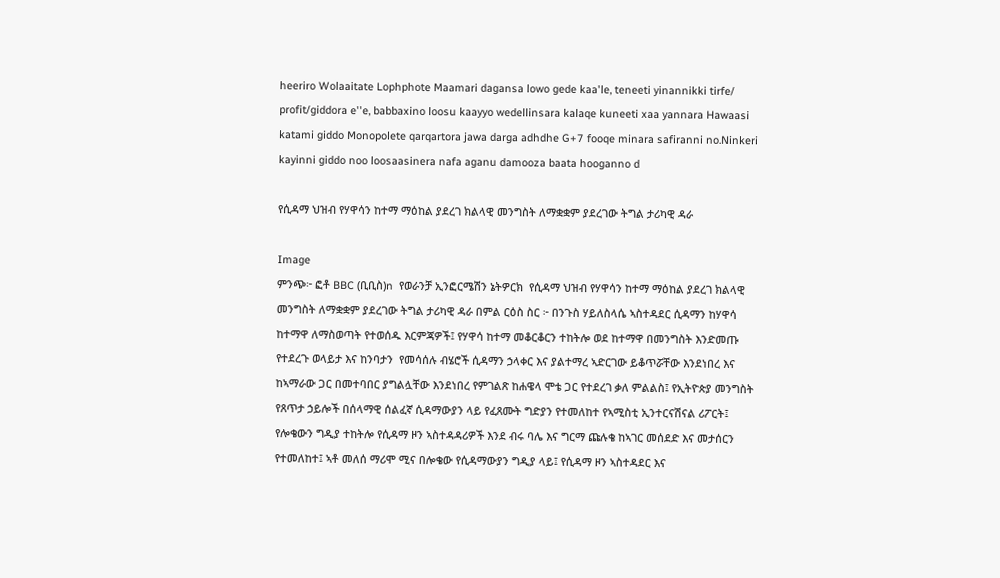heeriro Wolaaitate Lophphote Maamari dagansa lowo gede kaa'le, teneeti yinannikki tirfe/ profit/giddora e''e, babbaxino loosu kaayyo wedellinsara kalaqe kuneeti xaa yannara Hawaasi katami giddo Monopolete qarqartora jawa darga adhdhe G+7 fooqe minara safiranni no.Ninkeri kayinni giddo noo loosaasinera nafa aganu damooza baata hooganno d

የሲዳማ ህዝብ የሃዋሳን ከተማ ማዕከል ያደረገ ክልላዊ መንግስት ለማቋቋም ያደረገው ትግል ታሪካዊ ዳራ

Image
ምንጭ፦ ፎቶ BBC (ቢቢስ)n  የወራንቻ ኢንፎርሜሽን ኔትዎርክ  የሲዳማ ህዝብ የሃዋሳን ከተማ ማዕከል ያደረገ ክልላዊ መንግስት ለማቋቋም ያደረገው ትግል ታሪካዊ ዳራ በምል ርዕስ ስር ፦ በንጉስ ሃይለስላሴ ኣስተዳደር ሲዳማን ከሃዋሳ ከተማዋ ለማስወጣት የተወሰዱ እርምጃዎች፤ የሃዋሳ ከተማ መቆርቆርን ተከትሎ ወደ ከተማዋ በመንግስት እንድመጡ የተደረጉ ወላይታ እና ከንባታን  የመሳሰሉ ብሄሮች ሲዳማን ኃላቀር እና ያልተማረ ኣድርገው ይቆጥሯቸው እንደነበረ እና ከኣማራው ጋር በመተባበር ያግልሏቸው እንደነበረ የምገልጽ ከሐዌላ ሞቴ ጋር የተደረገ ቃለ ምልልስ፤ የኢትዮጵያ መንግስት የጸጥታ ኃይሎች በሰላማዊ ሰልፈኛ ሲዳማውያን ላይ የፈጸሙት ግድያን የተመለከተ የኣሚስቲ ኢንተርናሽናል ሪፖርት፤ የሎቄውን ግዲያ ተከትሎ የሲዳማ ዞን ኣስተዳዳሪዎች እንደ ብሩ ባሌ እና ግርማ ጩሉቄ ከኣገር መሰደድ እና መታሰርን የተመለከተ፤ ኣቶ መለሰ ማሪሞ ሚና በሎቄው የሲዳማውያን ግዲያ ላይ፤ የሲዳማ ዞን ኣስተዳደር እና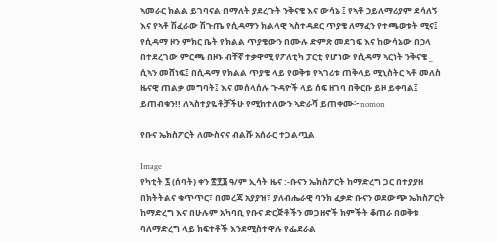ኣመራር ክልል ይገባናል በማለት ያደረጉት ንቅናቄ እና ውሳኔ ፤ የኣቶ ኃይለማሪያም ደሳለኝ እና የኣቶ ሽፈራው ሽጉጤ የሲዳማን ክልላዊ ኣስተዳደር ጥያቄ ለማፈን የተጫወቱት ሚና፤ የሲዳማ ዞን ምክር ቤት የክልል ጥያቄውን በሙሉ ድምጽ መደገፍ እና ከውሳኔው በኃላ በተደረገው ምርጫ በዞኑ ብቸኛ ተቃዋሚ የፖለቲካ ፓርቲ የሆነው የሲዳማ ኣርነት ንቅናቄ _ ሲኣን መሸነፍ፤ በሲዳማ የክልል ጥያቄ ላይ የወቅቱ የኣገሪቱ ጠቅላይ ሚኒስትር ኣቶ መለስ ዜናዊ ጠልቃ መግባት፤ እና መሰላሰሉ ጉዳዮች ላይ ሰፍ ዘገባ በቅርቡ ይዞ ይቀባል፤ ይጠብቁን!! ለኣስተያዬቶቻችሁ የሚከተለውን ኣድራሻ ይጠቀሙ፦nomon

የቡና ኤክስፖርት ለሙስናና ብልሹ አሰራር ተጋልጧል

Image
የካቲት ፯ (ሰባት) ቀን ፳፻፮ ዓ/ም ኢሳት ዜና :-ቡናን ኤክስፖርት ከማድረግ ጋር በተያያዘ በክትትልና ቁጥጥር፣ በመረጃ አያያዝ፣ ያለብሔራዊ ባንክ ፈቃድ ቡናን ወደውጭ ኤክስፖርት ከማድረግ እና በሁሉም አካባቢ የቡና ድርጅቶችን መጋዘኖች ክምችት ቆጠራ በወቅቱ ባለማድረግ ላይ ክፍተቶች እንደሚስተዋሉ የፌደራል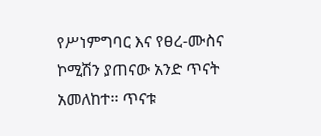የሥነምግባር እና የፀረ-ሙስና ኮሚሽን ያጠናው አንድ ጥናት አመለከተ፡፡ ጥናቱ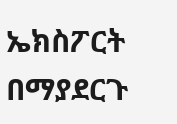ኤክስፖርት በማያደርጉ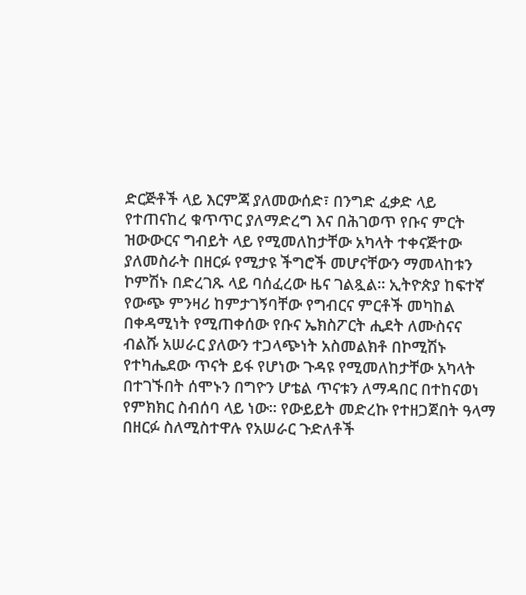ድርጅቶች ላይ እርምጃ ያለመውሰድ፣ በንግድ ፈቃድ ላይ የተጠናከረ ቁጥጥር ያለማድረግ እና በሕገወጥ የቡና ምርት ዝውውርና ግብይት ላይ የሚመለከታቸው አካላት ተቀናጅተው ያለመስራት በዘርፉ የሚታዩ ችግሮች መሆናቸውን ማመላከቱን ኮምሽኑ በድረገጹ ላይ ባሰፈረው ዜና ገልጿል፡፡ ኢትዮጵያ ከፍተኛ የውጭ ምንዛሪ ከምታገኝባቸው የግብርና ምርቶች መካከል በቀዳሚነት የሚጠቀሰው የቡና ኤክስፖርት ሒደት ለሙስናና ብልሹ አሠራር ያለውን ተጋላጭነት አስመልክቶ በኮሚሽኑ የተካሔደው ጥናት ይፋ የሆነው ጉዳዩ የሚመለከታቸው አካላት በተገኙበት ሰሞኑን በግዮን ሆቴል ጥናቱን ለማዳበር በተከናወነ የምክክር ስብሰባ ላይ ነው፡፡ የውይይት መድረኩ የተዘጋጀበት ዓላማ በዘርፉ ስለሚስተዋሉ የአሠራር ጉድለቶች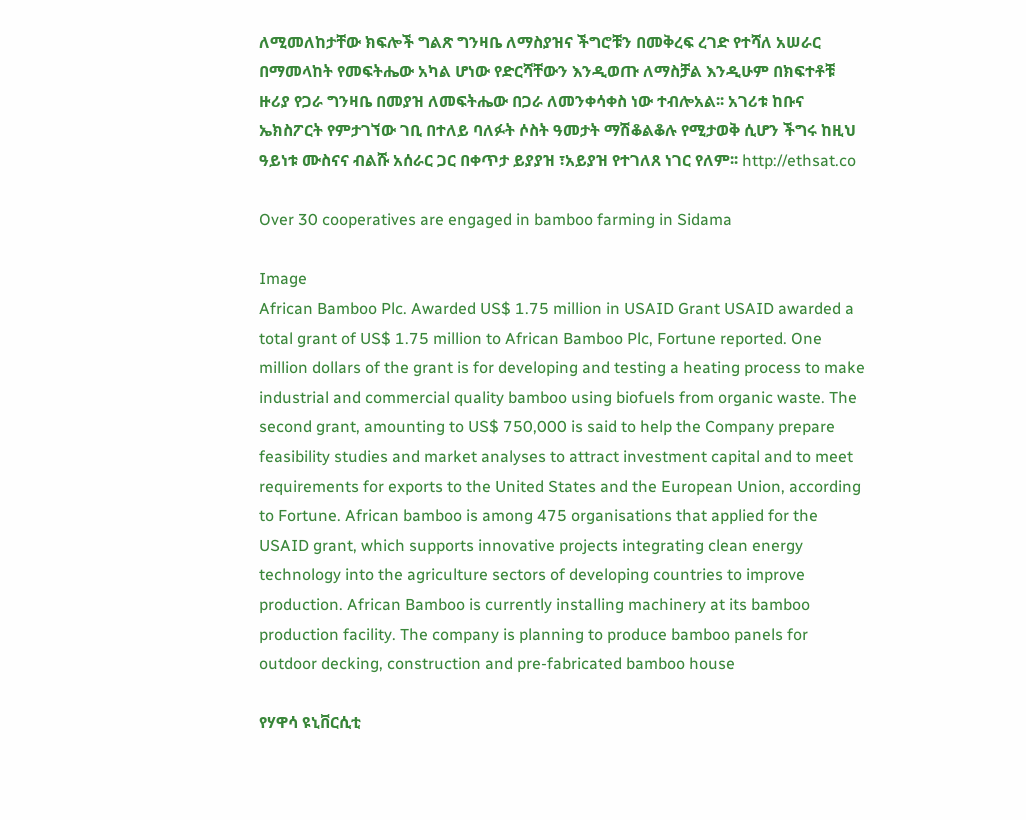ለሚመለከታቸው ክፍሎች ግልጽ ግንዛቤ ለማስያዝና ችግሮቹን በመቅረፍ ረገድ የተሻለ አሠራር በማመላከት የመፍትሔው አካል ሆነው የድርሻቸውን እንዲወጡ ለማስቻል እንዲሁም በክፍተቶቹ ዙሪያ የጋራ ግንዛቤ በመያዝ ለመፍትሔው በጋራ ለመንቀሳቀስ ነው ተብሎአል፡፡ አገሪቱ ከቡና ኤክስፖርት የምታገኘው ገቢ በተለይ ባለፉት ሶስት ዓመታት ማሽቆልቆሉ የሚታወቅ ሲሆን ችግሩ ከዚህ ዓይነቱ ሙስናና ብልሹ አሰራር ጋር በቀጥታ ይያያዝ ፣አይያዝ የተገለጸ ነገር የለም፡፡ http://ethsat.co

Over 30 cooperatives are engaged in bamboo farming in Sidama

Image
African Bamboo Plc. Awarded US$ 1.75 million in USAID Grant USAID awarded a total grant of US$ 1.75 million to African Bamboo Plc, Fortune reported. One million dollars of the grant is for developing and testing a heating process to make industrial and commercial quality bamboo using biofuels from organic waste. The second grant, amounting to US$ 750,000 is said to help the Company prepare feasibility studies and market analyses to attract investment capital and to meet requirements for exports to the United States and the European Union, according to Fortune. African bamboo is among 475 organisations that applied for the USAID grant, which supports innovative projects integrating clean energy technology into the agriculture sectors of developing countries to improve production. African Bamboo is currently installing machinery at its bamboo production facility. The company is planning to produce bamboo panels for outdoor decking, construction and pre-fabricated bamboo house

የሃዋሳ ዩኒቨርሲቲ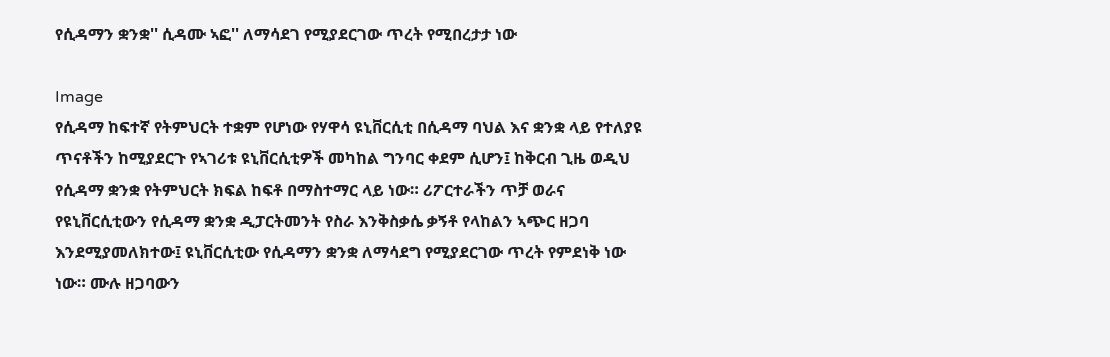የሲዳማን ቋንቋ'' ሲዳሙ ኣፎ'' ለማሳደገ የሚያደርገው ጥረት የሚበረታታ ነው

Image
የሲዳማ ከፍተኛ የትምህርት ተቋም የሆነው የሃዋሳ ዩኒቨርሲቲ በሲዳማ ባህል እና ቋንቋ ላይ የተለያዩ ጥናቶችን ከሚያደርጉ የኣገሪቱ ዩኒቨርሲቲዎች መካከል ግንባር ቀደም ሲሆን፤ ከቅርብ ጊዜ ወዲህ የሲዳማ ቋንቋ የትምህርት ክፍል ከፍቶ በማስተማር ላይ ነው። ሪፖርተራችን ጥቻ ወራና የዩኒቨርሲቲውን የሲዳማ ቋንቋ ዲፓርትመንት የስራ እንቅስቃሴ ቃኝቶ የላከልን ኣጭር ዘጋባ እንደሚያመለክተው፤ ዩኒቨርሲቲው የሲዳማን ቋንቋ ለማሳደግ የሚያደርገው ጥረት የምደነቅ ነው ነው። ሙሉ ዘጋባውን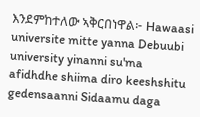እንደምከተለው ኣቅርበነዋል፦ Hawaasi universite mitte yanna Debuubi university yinanni su'ma afidhdhe shiima diro keeshshitu gedensaanni Sidaamu daga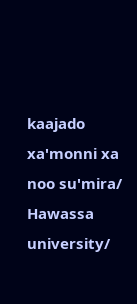kaajado xa'monni xa noo su'mira/ Hawassa university/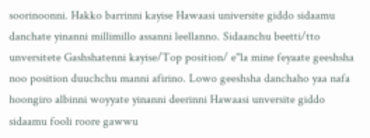soorinoonni. Hakko barrinni kayise Hawaasi universite giddo sidaamu danchate yinanni millimillo assanni leellanno. Sidaanchu beetti/tto unversitete Gashshatenni kayise/Top position/ e''la mine feyaate geeshsha noo position duuchchu manni afirino. Lowo geeshsha danchaho yaa nafa hoongiro albinni woyyate yinanni deerinni Hawaasi unversite giddo sidaamu fooli roore gawwu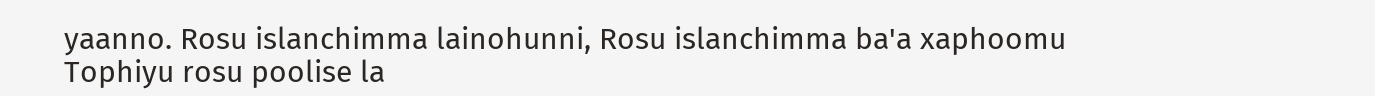yaanno. Rosu islanchimma lainohunni, Rosu islanchimma ba'a xaphoomu Tophiyu rosu poolise la